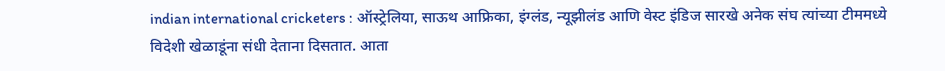indian international cricketers : ऑस्ट्रेलिया, साऊथ आफ्रिका, इंग्लंड, न्यूझीलंड आणि वेस्ट इंडिज सारखे अनेक संघ त्यांच्या टीममध्ये विदेशी खेळाडूंना संधी देताना दिसतात. आता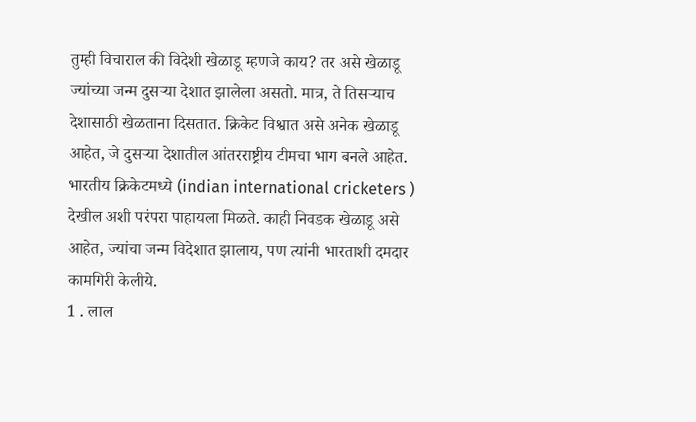तुम्ही विचाराल की विदेशी खेळाडू म्हणजे काय? तर असे खेळाडू ज्यांच्या जन्म दुसऱ्या देशात झालेला असतो. मात्र, ते तिसऱ्याच देशासाठी खेळताना दिसतात. क्रिकेट विश्वात असे अनेक खेळाडू आहेत, जे दुसऱ्या देशातील आंतरराष्ट्रीय टीमचा भाग बनले आहेत. भारतीय क्रिकेटमध्ये (indian international cricketers ) देखील अशी परंपरा पाहायला मिळते. काही निवडक खेळाडू असे आहेत, ज्यांचा जन्म विदेशात झालाय, पण त्यांनी भारताशी दमदार कामगिरी केलीये.
1 . लाल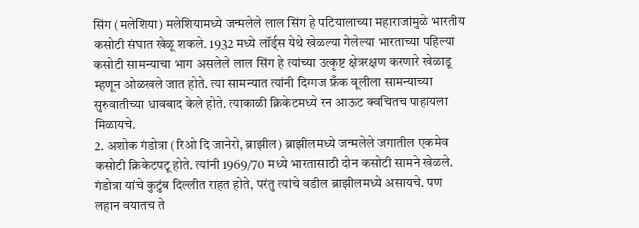सिंग (मलेशिया) मलेशियामध्ये जन्मलेले लाल सिंग हे पटियालाच्या महाराजांमुळे भारतीय कसोटी संघात खेळू शकले. 1932 मध्ये लॉर्ड्स येथे खेळल्या गेलेल्या भारताच्या पहिल्या कसोटी सामन्याचा भाग असलेले लाल सिंग हे त्यांच्या उत्कृष्ट क्षेत्ररक्षण करणारे खेळाडू म्हणून ओळखले जात होते. त्या सामन्यात त्यांनी दिग्गज फ्रँक वूलीला सामन्याच्या सुरुवातीच्या धावबाद केले होते. त्याकाळी क्रिकेटमध्ये रन आऊट क्वचितच पाहायला मिळायचे.
2. अशोक गंडोत्रा (रिओ दि जानेरो, ब्राझील) ब्राझीलमध्ये जन्मलेले जगातील एकमेव कसोटी क्रिकेटपटू होते. त्यांनी 1969/70 मध्ये भारतासाठी दोन कसोटी सामने खेळले. गंडोत्रा यांचे कुटुंब दिल्लीत राहत होते, परंतु त्यांचे वडील ब्राझीलमध्ये असायचे. पण लहान वयातच ते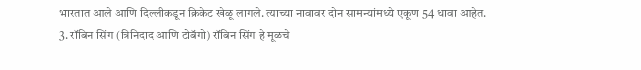भारतात आले आणि दिल्लीकडून क्रिकेट खेळू लागले. त्याच्या नावावर दोन सामन्यांमध्ये एकूण 54 धावा आहेत.
3. रॉबिन सिंग (त्रिनिदाद आणि टोबॅगो) रॉबिन सिंग हे मूळचे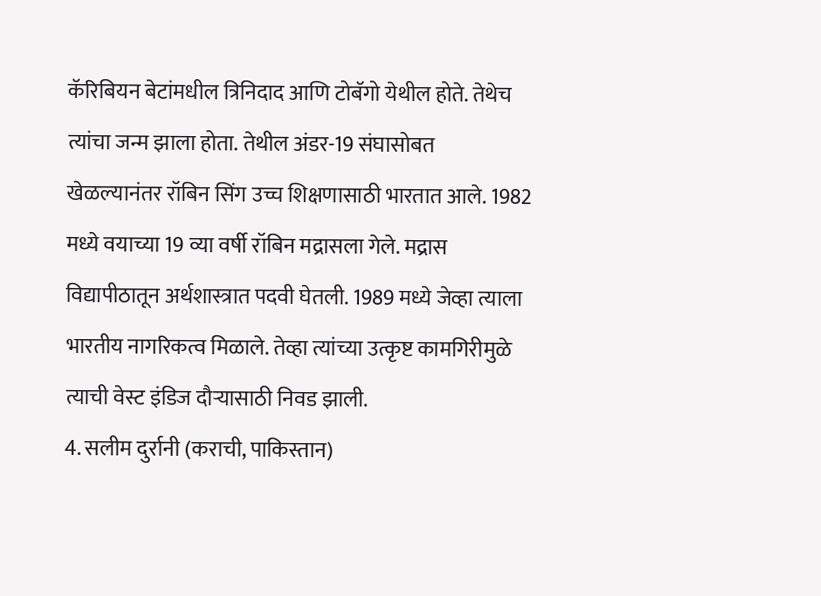कॅरिबियन बेटांमधील त्रिनिदाद आणि टोबॅगो येथील होते. तेथेच त्यांचा जन्म झाला होता. तेथील अंडर-19 संघासोबत खेळल्यानंतर रॉबिन सिंग उच्च शिक्षणासाठी भारतात आले. 1982 मध्ये वयाच्या 19 व्या वर्षी रॉबिन मद्रासला गेले. मद्रास विद्यापीठातून अर्थशास्त्रात पदवी घेतली. 1989 मध्ये जेव्हा त्याला भारतीय नागरिकत्व मिळाले. तेव्हा त्यांच्या उत्कृष्ट कामगिरीमुळे त्याची वेस्ट इंडिज दौऱ्यासाठी निवड झाली.
4. सलीम दुर्रानी (कराची, पाकिस्तान)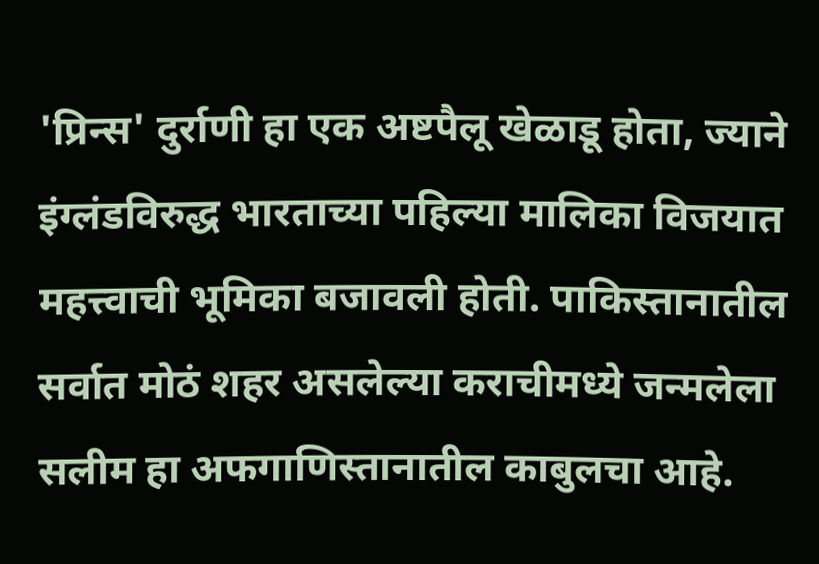'प्रिन्स' दुर्राणी हा एक अष्टपैलू खेळाडू होता, ज्याने इंग्लंडविरुद्ध भारताच्या पहिल्या मालिका विजयात महत्त्वाची भूमिका बजावली होती. पाकिस्तानातील सर्वात मोठं शहर असलेल्या कराचीमध्ये जन्मलेला सलीम हा अफगाणिस्तानातील काबुलचा आहे.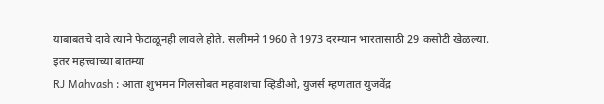याबाबतचे दावे त्याने फेटाळूनही लावले होते. सलीमने 1960 ते 1973 दरम्यान भारतासाठी 29 कसोटी खेळल्या.
इतर महत्त्वाच्या बातम्या
RJ Mahvash : आता शुभमन गिलसोबत महवाशचा व्हिडीओ, युजर्स म्हणतात युजवेंद्र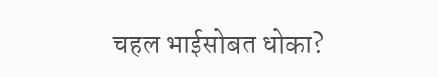चहल भाईसोबत धोका?